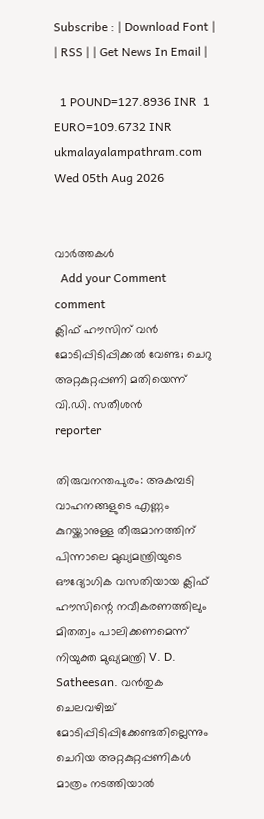Subscribe : | Download Font | | RSS | | Get News In Email |

  1 POUND=127.8936 INR  1 EURO=109.6732 INR
ukmalayalampathram.com
Wed 05th Aug 2026


വാര്‍ത്തകള്‍
  Add your Comment comment
ക്ലിഫ് ഹൗസിന് വന്‍ മോടിപ്പിടിപ്പിക്കല്‍ വേണ്ട; ചെറു അറ്റകുറ്റപ്പണി മതിയെന്ന് വി.ഡി. സതീശന്‍
reporter

തിരുവനന്തപുരം: അകമ്പടി വാഹനങ്ങളുടെ എണ്ണം കുറയ്ക്കാനുള്ള തീരുമാനത്തിന് പിന്നാലെ മുഖ്യമന്ത്രിയുടെ ഔദ്യോഗിക വസതിയായ ക്ലിഫ് ഹൗസിന്റെ നവീകരണത്തിലും മിതത്വം പാലിക്കണമെന്ന് നിയുക്ത മുഖ്യമന്ത്രി V. D. Satheesan. വന്‍തുക ചെലവഴിച്ച് മോടിപ്പിടിപ്പിക്കേണ്ടതില്ലെന്നും ചെറിയ അറ്റകുറ്റപ്പണികള്‍ മാത്രം നടത്തിയാല്‍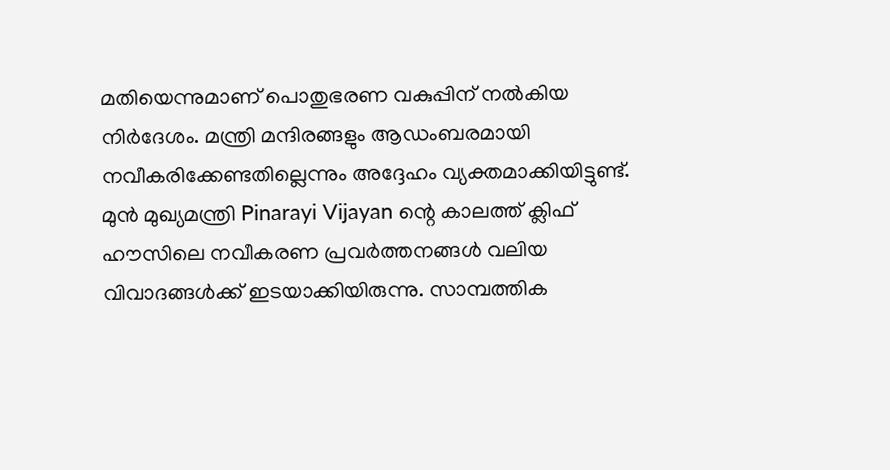മതിയെന്നുമാണ് പൊതുഭരണ വകുപ്പിന് നല്‍കിയ നിര്‍ദേശം. മന്ത്രി മന്ദിരങ്ങളും ആഡംബരമായി നവീകരിക്കേണ്ടതില്ലെന്നും അദ്ദേഹം വ്യക്തമാക്കിയിട്ടുണ്ട്. മുന്‍ മുഖ്യമന്ത്രി Pinarayi Vijayan ന്റെ കാലത്ത് ക്ലിഫ് ഹൗസിലെ നവീകരണ പ്രവര്‍ത്തനങ്ങള്‍ വലിയ വിവാദങ്ങള്‍ക്ക് ഇടയാക്കിയിരുന്നു. സാമ്പത്തിക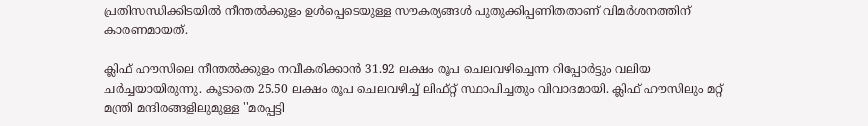പ്രതിസന്ധിക്കിടയില്‍ നീന്തല്‍ക്കുളം ഉള്‍പ്പെടെയുള്ള സൗകര്യങ്ങള്‍ പുതുക്കിപ്പണിതതാണ് വിമര്‍ശനത്തിന് കാരണമായത്.

ക്ലിഫ് ഹൗസിലെ നീന്തല്‍ക്കുളം നവീകരിക്കാന്‍ 31.92 ലക്ഷം രൂപ ചെലവഴിച്ചെന്ന റിപ്പോര്‍ട്ടും വലിയ ചര്‍ച്ചയായിരുന്നു. കൂടാതെ 25.50 ലക്ഷം രൂപ ചെലവഴിച്ച് ലിഫ്റ്റ് സ്ഥാപിച്ചതും വിവാദമായി. ക്ലിഫ് ഹൗസിലും മറ്റ് മന്ത്രി മന്ദിരങ്ങളിലുമുള്ള ''മരപ്പട്ടി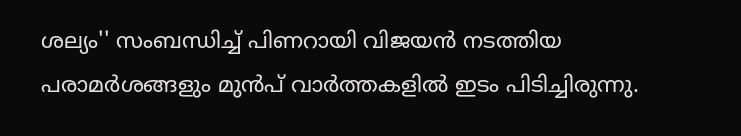ശല്യം'' സംബന്ധിച്ച് പിണറായി വിജയന്‍ നടത്തിയ പരാമര്‍ശങ്ങളും മുന്‍പ് വാര്‍ത്തകളില്‍ ഇടം പിടിച്ചിരുന്നു.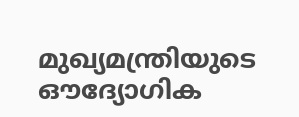മുഖ്യമന്ത്രിയുടെ ഔദ്യോഗിക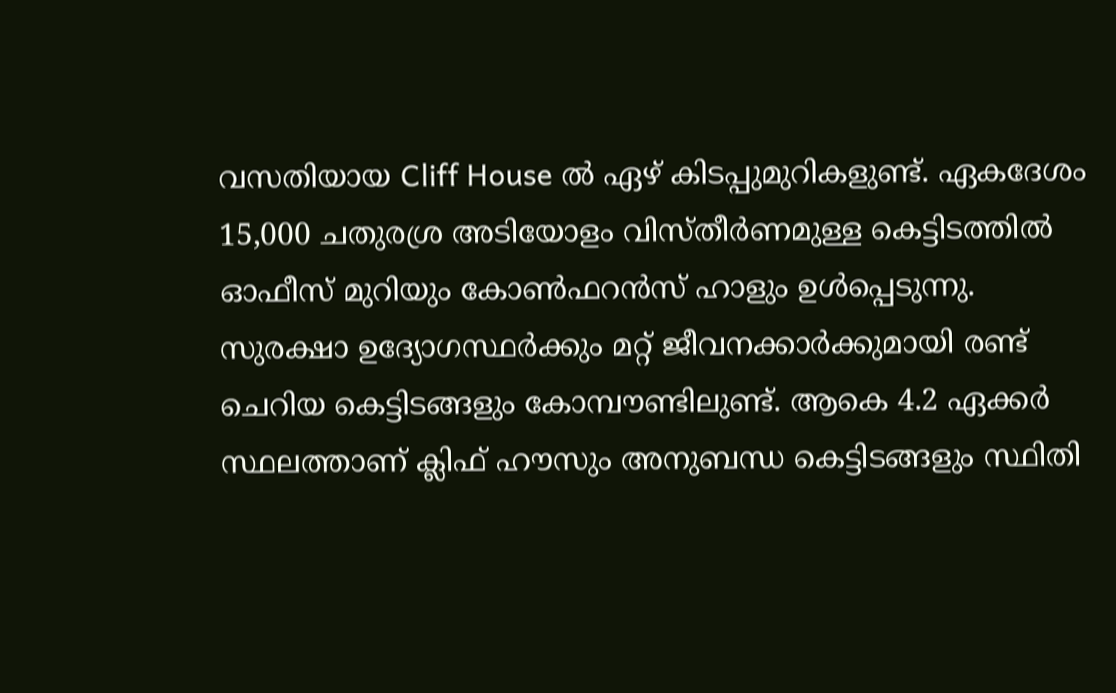വസതിയായ Cliff House ല്‍ ഏഴ് കിടപ്പുമുറികളുണ്ട്. ഏകദേശം 15,000 ചതുരശ്ര അടിയോളം വിസ്തീര്‍ണമുള്ള കെട്ടിടത്തില്‍ ഓഫീസ് മുറിയും കോണ്‍ഫറന്‍സ് ഹാളും ഉള്‍പ്പെടുന്നു. സുരക്ഷാ ഉദ്യോഗസ്ഥര്‍ക്കും മറ്റ് ജീവനക്കാര്‍ക്കുമായി രണ്ട് ചെറിയ കെട്ടിടങ്ങളും കോമ്പൗണ്ടിലുണ്ട്. ആകെ 4.2 ഏക്കര്‍ സ്ഥലത്താണ് ക്ലിഫ് ഹൗസും അനുബന്ധ കെട്ടിടങ്ങളും സ്ഥിതി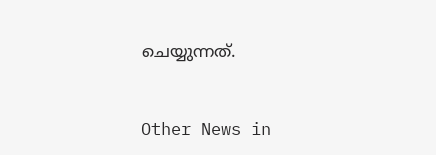ചെയ്യുന്നത്.


Other News in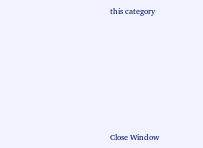this category








Close Window